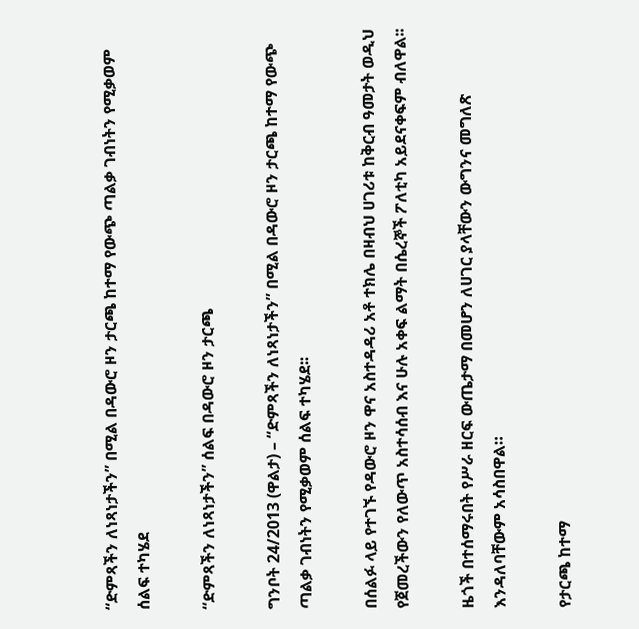“ድምጻችን ለነጻነታችን” በሚል በዳውሮ ዞን ታርጫ ከተማ የውጭ ጣልቃ ገብነትን የሚቃወም ሰልፍ ተካሄደ

“ድምጻችን ለነጻነታችን” ሰልፍ በዳውሮ ዞን ታርጫ

ግንቦት 24/2013 (ዋልታ) – “ድምጻችን ለነጻነታችን” በሚል በዳውሮ ዞን ታርጫ ከተማ የውጭ ጣልቃ ገብነትን የሚቃወም ሰልፍ ተካሄደ፡፡

በሰልፉ ላይ የተገኙ የዳውሮ ዞን ዋና አስተዳዳሪ አቶ ተክሌ በዛብህ ሀገሪቱ ከቅርብ ዓመታት ወዲህ የጀመረችውን የለውጥ አስተሳሰብ እና ሁሉ አቀፍ ልማት በሴረኞች ፖለቲካ አይደናቀፍም ብለዋል፡፡

ዜጎች በተሰማሩበት የሥራ ዘርፍ ውጤታማ በመሆን ለሀገር ያላቸውን ውግንና መግለጽ እንዳለባቸውም አሳስበዋል።

የታርጫ ከተማ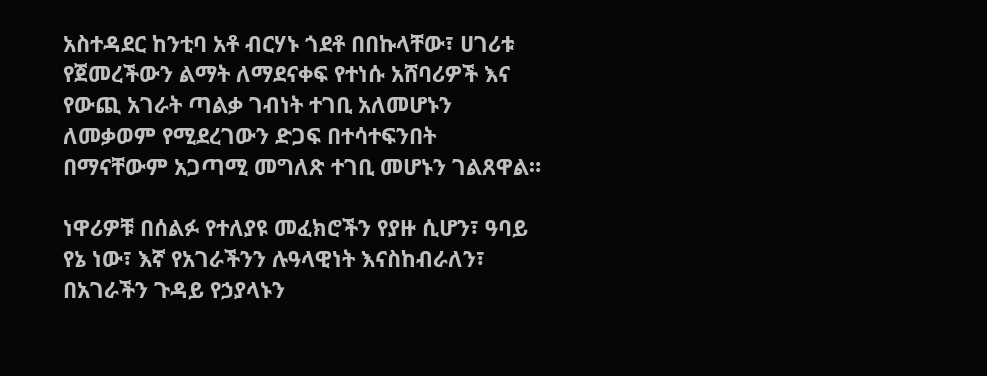አስተዳደር ከንቲባ አቶ ብርሃኑ ጎደቶ በበኩላቸው፣ ሀገሪቱ የጀመረችውን ልማት ለማደናቀፍ የተነሱ አሸባሪዎች እና የውጪ አገራት ጣልቃ ገብነት ተገቢ አለመሆኑን ለመቃወም የሚደረገውን ድጋፍ በተሳተፍንበት በማናቸውም አጋጣሚ መግለጽ ተገቢ መሆኑን ገልጸዋል።

ነዋሪዎቹ በሰልፉ የተለያዩ መፈክሮችን የያዙ ሲሆን፣ ዓባይ የኔ ነው፣ እኛ የአገራችንን ሉዓላዊነት እናስከብራለን፣ በአገራችን ጉዳይ የኃያላኑን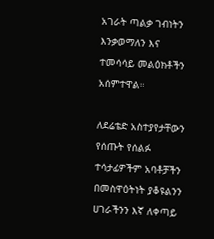አገራት ጣልቃ ገብነትን እንቃወማለን እና ተመሳሳይ መልዕክቶችን አሰምተዋል።

ለደሬቴድ አስተያየታቸውን የሰጡት የሰልፉ ተሳታፊዎችም አባቶቻችን በመስዋዕትነት ያቆዩልንን ሀገራችንን እኛ ለቀጣይ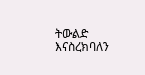ትውልድ እናስረክባለን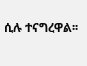ሲሉ ተናግረዋል፡፡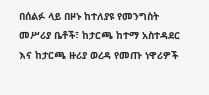በሰልፉ ላይ በዞኑ ከተለያዩ የመንግስት መሥሪያ ቤቶች፣ ከታርጫ ከተማ አስተዳደር እና ከታርጫ ዙሪያ ወረዳ የመጡ ነዋሪዎች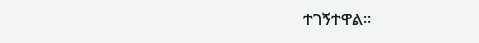ተገኝተዋል።